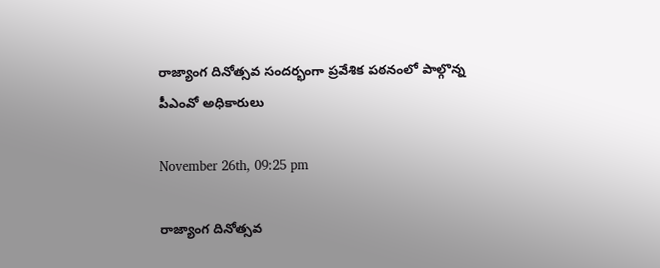రాజ్యాంగ దినోత్సవ సందర్భంగా ప్రవేశిక పఠనంలో పాల్గొన్న పీఎంవో అధికారులు

November 26th, 09:25 pm

రాజ్యాంగ దినోత్సవ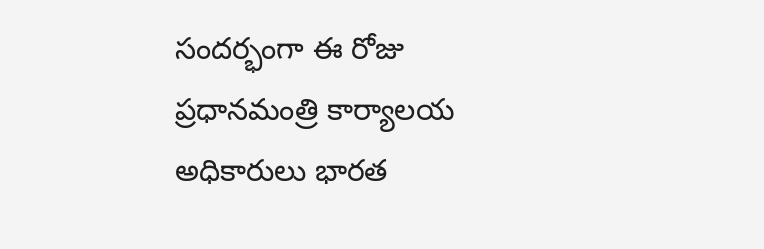సందర్భంగా ఈ రోజు ప్రధానమంత్రి కార్యాలయ అధికారులు భారత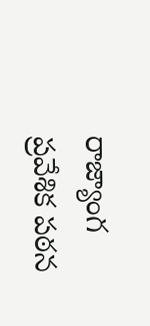రాజ్యాంగ ప్రవేశిక పఠన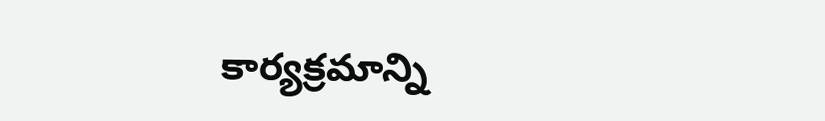కార్యక్రమాన్ని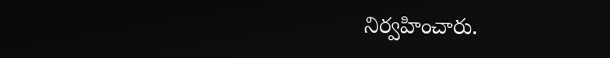నిర్వహించారు.